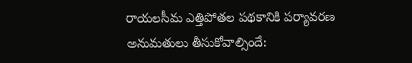రాయలసీమ ఎత్తిపోతల పథకానికి పర్యావరణ అనుమతులు తీసుకోవాల్సిందే: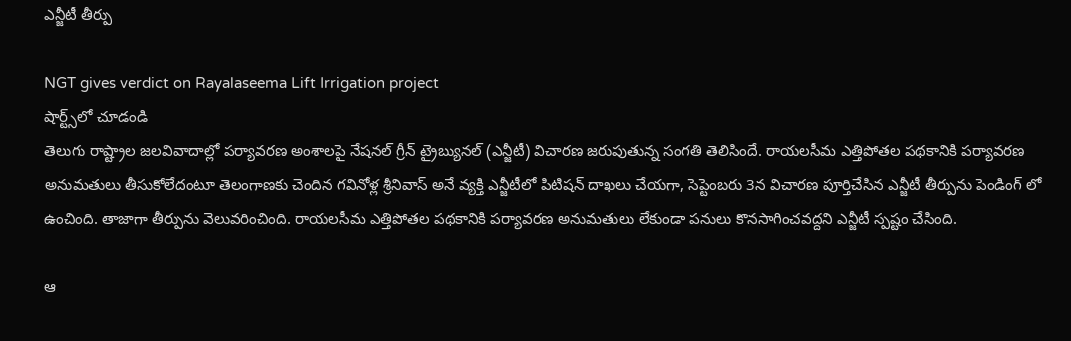ఎన్జీటీ తీర్పు

NGT gives verdict on Rayalaseema Lift Irrigation project
షార్ట్స్‌లో చూడండి
తెలుగు రాష్ట్రాల జలవివాదాల్లో పర్యావరణ అంశాలపై నేషనల్ గ్రీన్ ట్రైబ్యునల్ (ఎన్జీటీ) విచారణ జరుపుతున్న సంగతి తెలిసిందే. రాయలసీమ ఎత్తిపోతల పథకానికి పర్యావరణ అనుమతులు తీసుకోలేదంటూ తెలంగాణకు చెందిన గవినోళ్ల శ్రీనివాస్ అనే వ్యక్తి ఎన్జీటీలో పిటిషన్ దాఖలు చేయగా, సెప్టెంబరు 3న విచారణ పూర్తిచేసిన ఎన్జీటీ తీర్పును పెండింగ్ లో ఉంచింది. తాజాగా తీర్పును వెలువరించింది. రాయలసీమ ఎత్తిపోతల పథకానికి పర్యావరణ అనుమతులు లేకుండా పనులు కొనసాగించవద్దని ఎన్జీటీ స్పష్టం చేసింది.

ఆ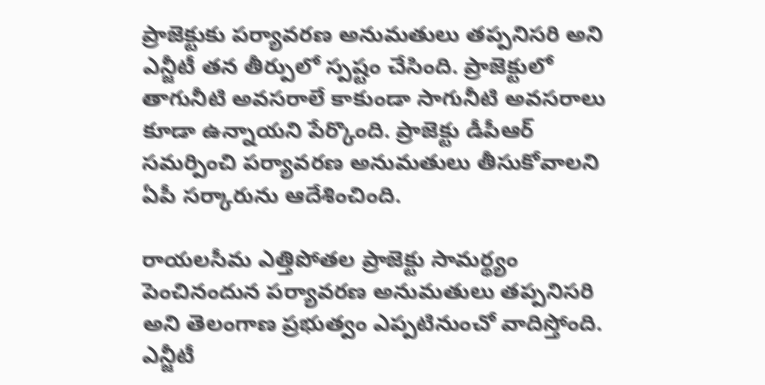ప్రాజెక్టుకు పర్యావరణ అనుమతులు తప్పనిసరి అని ఎన్జీటీ తన తీర్పులో స్పష్టం చేసింది. ప్రాజెక్టులో తాగునీటి అవసరాలే కాకుండా సాగునీటి అవసరాలు కూడా ఉన్నాయని పేర్కొంది. ప్రాజెక్టు డీపీఆర్ సమర్పించి పర్యావరణ అనుమతులు తీసుకోవాలని ఏపీ సర్కారును ఆదేశించింది.

రాయలసీమ ఎత్తిపోతల ప్రాజెక్టు సామర్థ్యం పెంచినందున పర్యావరణ అనుమతులు తప్పనిసరి అని తెలంగాణ ప్రభుత్వం ఎప్పటినుంచో వాదిస్తోంది. ఎన్జీటీ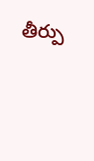తీర్పు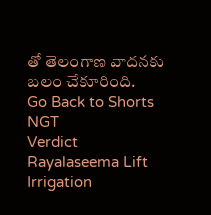తో తెలంగాణ వాదనకు బలం చేకూరింది.
Go Back to Shorts
NGT
Verdict
Rayalaseema Lift Irrigation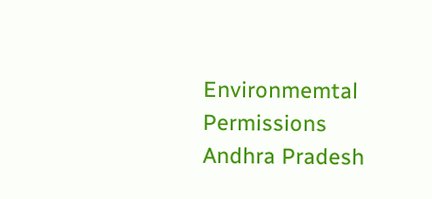Environmemtal Permissions
Andhra Pradesh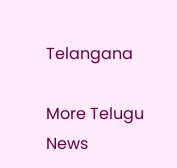Telangana

More Telugu News